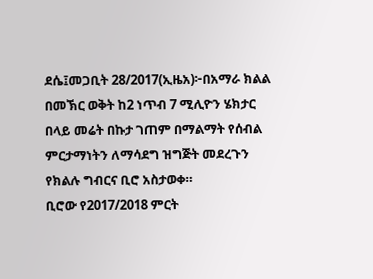ደሴ፤መጋቢት 28/2017(ኢዜአ)፦በአማራ ክልል በመኽር ወቅት ከ2 ነጥብ 7 ሚሊዮን ሄክታር በላይ መሬት በኩታ ገጠም በማልማት የሰብል ምርታማነትን ለማሳደግ ዝግጅት መደረጉን የክልሉ ግብርና ቢሮ አስታወቀ።
ቢሮው የ2017/2018 ምርት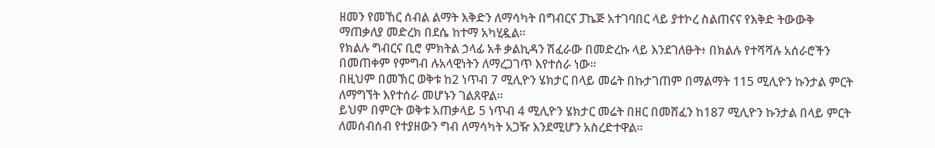ዘመን የመኸር ሰብል ልማት እቅድን ለማሳካት በግብርና ፓኬጅ አተገባበር ላይ ያተኮረ ስልጠናና የእቅድ ትውውቅ ማጠቃለያ መድረክ በደሴ ከተማ አካሂዷል።
የክልሉ ግብርና ቢሮ ምክትል ኃላፊ አቶ ቃልኪዳን ሽፈራው በመድረኩ ላይ እንደገለፁት፥ በክልሉ የተሻሻሉ አሰራሮችን በመጠቀም የምግብ ሉአላዊነትን ለማረጋገጥ እየተሰራ ነው።
በዚህም በመኽር ወቅቱ ከ2 ነጥብ 7 ሚሊዮን ሄክታር በላይ መሬት በኩታገጠም በማልማት 115 ሚሊዮን ኩንታል ምርት ለማግኘት እየተሰራ መሆኑን ገልጸዋል።
ይህም በምርት ወቅቱ አጠቃላይ 5 ነጥብ 4 ሚሊዮን ሄክታር መሬት በዘር በመሸፈን ከ187 ሚሊዮን ኩንታል በላይ ምርት ለመሰብሰብ የተያዘውን ግብ ለማሳካት አጋዥ እንደሚሆን አስረድተዋል።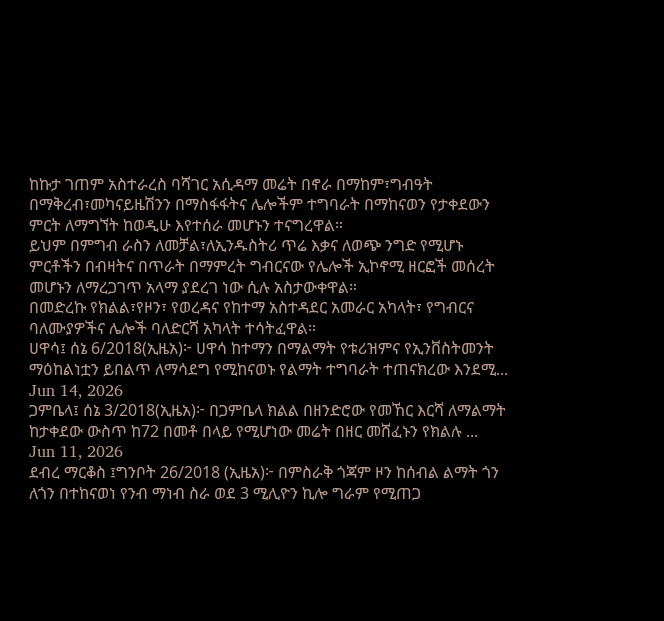ከኩታ ገጠም አስተራረስ ባሻገር አሲዳማ መሬት በኖራ በማከም፣ግብዓት በማቅረብ፣መካናይዜሽንን በማስፋፋትና ሌሎችም ተግባራት በማከናወን የታቀደውን ምርት ለማግኘት ከወዲሁ እየተሰራ መሆኑን ተናግረዋል።
ይህም በምግብ ራስን ለመቻል፣ለኢንዱስትሪ ጥሬ እቃና ለወጭ ንግድ የሚሆኑ ምርቶችን በብዛትና በጥራት በማምረት ግብርናው የሌሎች ኢኮኖሚ ዘርፎች መሰረት መሆኑን ለማረጋገጥ አላማ ያደረገ ነው ሲሉ አስታውቀዋል።
በመድረኩ የክልል፣የዞን፣ የወረዳና የከተማ አስተዳደር አመራር አካላት፣ የግብርና ባለሙያዎችና ሌሎች ባለድርሻ አካላት ተሳትፈዋል።
ሀዋሳ፤ ሰኔ 6/2018(ኢዜአ)፦ ሀዋሳ ከተማን በማልማት የቱሪዝምና የኢንቨስትመንት ማዕከልነቷን ይበልጥ ለማሳደግ የሚከናወኑ የልማት ተግባራት ተጠናክረው እንደሚ...
Jun 14, 2026
ጋምቤላ፤ ሰኔ 3/2018(ኢዜአ)፦ በጋምቤላ ክልል በዘንድሮው የመኸር እርሻ ለማልማት ከታቀደው ውስጥ ከ72 በመቶ በላይ የሚሆነው መሬት በዘር መሸፈኑን የክልሉ ...
Jun 11, 2026
ደብረ ማርቆስ ፤ግንቦት 26/2018 (ኢዜአ)፦ በምስራቅ ጎጃም ዞን ከሰብል ልማት ጎን ለጎን በተከናወነ የንብ ማነብ ስራ ወደ 3 ሚሊዮን ኪሎ ግራም የሚጠጋ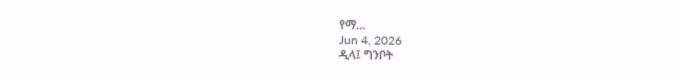የማ...
Jun 4, 2026
ዲላ፤ ግንቦት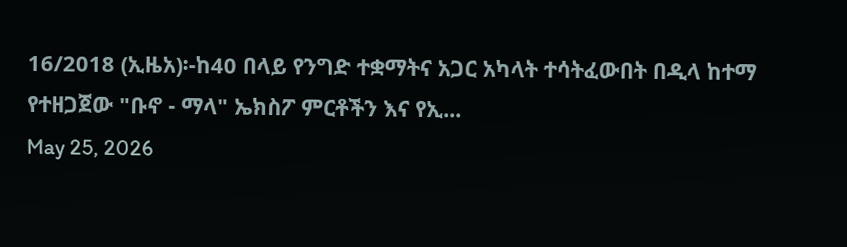16/2018 (ኢዜአ)፡-ከ40 በላይ የንግድ ተቋማትና አጋር አካላት ተሳትፈውበት በዲላ ከተማ የተዘጋጀው "ቡኖ - ማላ" ኤክስፖ ምርቶችን እና የኢ...
May 25, 2026